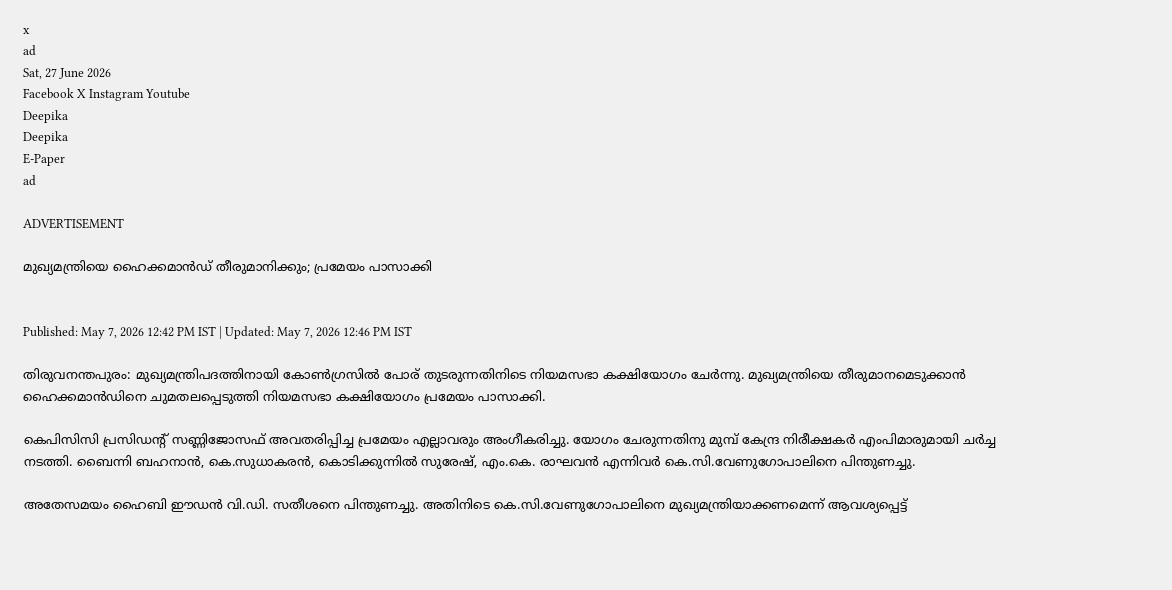x
ad
Sat, 27 June 2026
Facebook X Instagram Youtube
Deepika
Deepika
E-Paper
ad

ADVERTISEMENT

മുഖ്യമന്ത്രിയെ ഹൈക്കമാൻഡ് തീരുമാനിക്കും; പ്രമേയം പാസാക്കി


Published: May 7, 2026 12:42 PM IST | Updated: May 7, 2026 12:46 PM IST

തിരുവനന്തപുരം: മുഖ്യമന്ത്രിപദത്തിനായി കോൺഗ്രസിൽ പോര് തുടരുന്നതിനിടെ നിയമസഭാ കക്ഷിയോഗം ചേർന്നു. മുഖ്യമന്ത്രിയെ തീരുമാനമെടുക്കാൻ ഹൈക്കമാൻഡിനെ ചുമതലപ്പെടുത്തി നിയമസഭാ കക്ഷിയോഗം പ്രമേയം പാസാക്കി.

കെപിസിസി പ്രസിഡന്‍റ് സണ്ണിജോസഫ് അവതരിപ്പിച്ച പ്രമേയം എല്ലാവരും അംഗീകരിച്ചു. യോഗം ചേരുന്നതിനു മുമ്പ് കേന്ദ്ര നിരീക്ഷകർ എംപിമാരുമായി ചർച്ച നടത്തി. ബൈന്നി ബഹനാൻ, കെ.സുധാകരൻ, കൊടിക്കുന്നിൽ സുരേഷ്, എം.കെ. രാഘവൻ എന്നിവർ കെ.സി.വേണുഗോപാലിനെ പിന്തുണച്ചു.

അതേസമയം ഹൈബി ഈഡൻ വി.ഡി. സതീശനെ പിന്തുണച്ചു. അതിനിടെ കെ.സി.വേണുഗോപാലിനെ മുഖ്യമന്ത്രിയാക്കണമെന്ന് ആവശ്യപ്പെട്ട്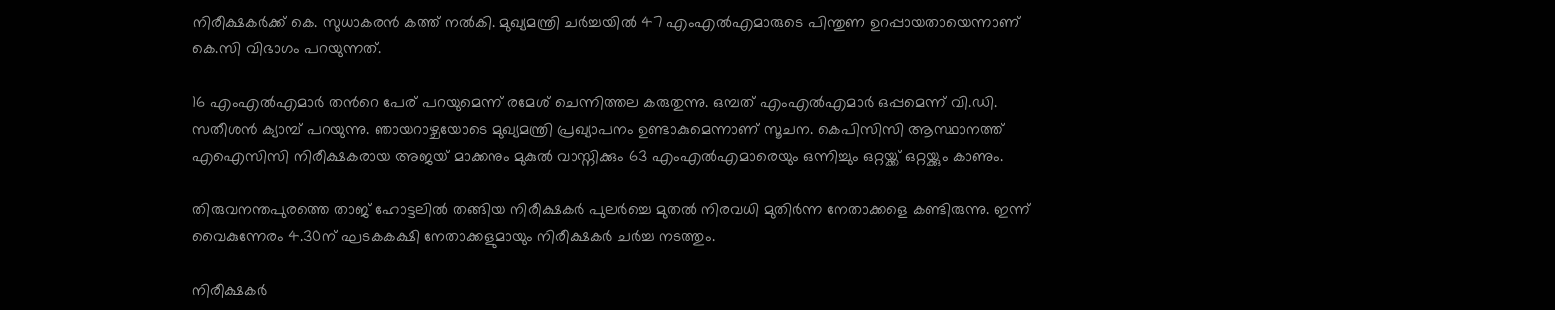നിരീക്ഷകർക്ക് കെ. സുധാകരൻ കത്ത് നൽകി. മുഖ്യമന്ത്രി ചര്‍ച്ചയില്‍ 47 എംഎൽഎമാരുടെ പിന്തുണ ഉറപ്പായതായെന്നാണ് കെ.സി വിഭാഗം പറയുന്നത്.

16 എംഎൽഎമാർ തന്‍റെ പേര് പറയുമെന്ന് രമേശ് ചെന്നിത്തല കരുതുന്നു. ഒമ്പത് എംഎൽഎമാർ ഒപ്പമെന്ന് വി.ഡി. സതീശൻ ക്യാമ്പ് പറയുന്നു. ഞായറാഴ്ചയോടെ മുഖ്യമന്ത്രി പ്രഖ്യാപനം ഉണ്ടാകുമെന്നാണ് സൂചന. കെപിസിസി ആസ്ഥാനത്ത് എഐസിസി നിരീക്ഷകരായ അജയ് മാക്കനും മുകുൽ വാസ്നിക്കും 63 എംഎൽഎമാരെയും ഒന്നിച്ചും ഒറ്റയ്ക്ക് ഒറ്റയ്ക്കും കാണും.

തിരുവനന്തപുരത്തെ താജ് ഹോട്ടലിൽ തങ്ങിയ നിരീക്ഷകർ പുലർച്ചെ മുതൽ നിരവധി മുതിർന്ന നേതാക്കളെ കണ്ടിരുന്നു. ഇന്ന് വൈകുന്നേരം 4.30ന് ഘടകകക്ഷി നേതാക്കളുമായും നിരീക്ഷകർ ചർച്ച നടത്തും.

നിരീക്ഷകർ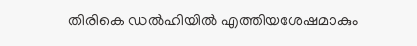തിരികെ ഡൽഹിയിൽ എത്തിയശേഷമാകും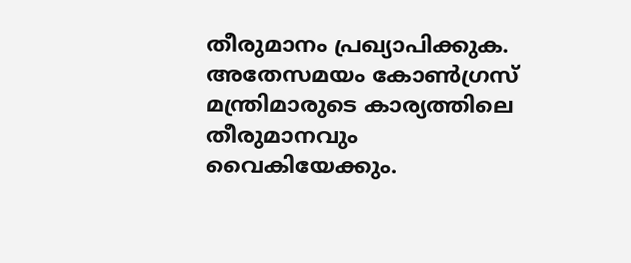തീരുമാനം പ്രഖ്യാപിക്കുക. അതേസമയം കോൺഗ്രസ് മന്ത്രിമാരുടെ കാര്യത്തിലെ തീരുമാനവും വൈകിയേക്കും.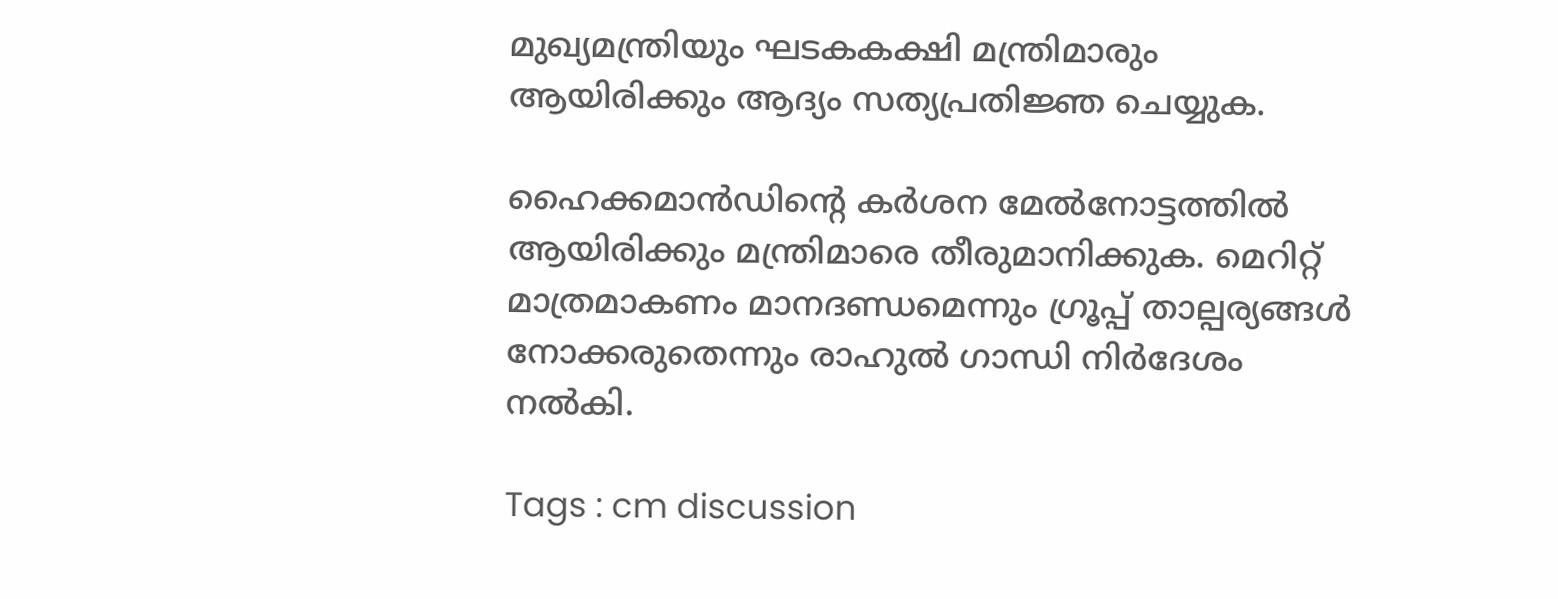മുഖ്യമന്ത്രിയും ഘടകകക്ഷി മന്ത്രിമാരും ആയിരിക്കും ആദ്യം സത്യപ്രതിജ്ഞ ചെയ്യുക.

ഹൈക്കമാൻഡിന്‍റെ കർശന മേൽനോട്ടത്തിൽ ആയിരിക്കും മന്ത്രിമാരെ തീരുമാനിക്കുക. മെറിറ്റ് മാത്രമാകണം മാനദണ്ഡമെന്നും ഗ്രൂപ്പ് താല്പര്യങ്ങൾ നോക്കരുതെന്നും രാഹുൽ ഗാന്ധി നിർദേശം നൽകി.

Tags : cm discussion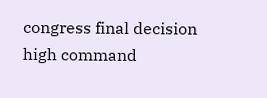congress final decision high command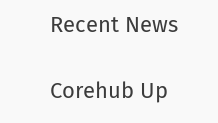Recent News

Corehub Up